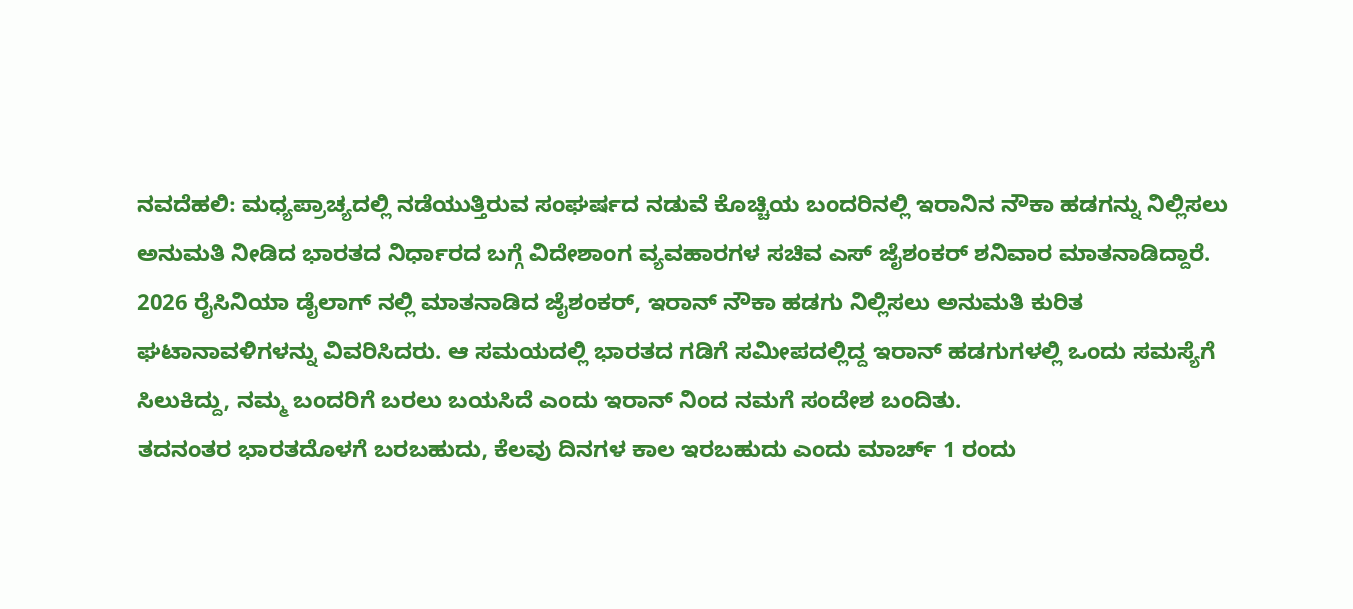ನವದೆಹಲಿ: ಮಧ್ಯಪ್ರಾಚ್ಯದಲ್ಲಿ ನಡೆಯುತ್ತಿರುವ ಸಂಘರ್ಷದ ನಡುವೆ ಕೊಚ್ಚಿಯ ಬಂದರಿನಲ್ಲಿ ಇರಾನಿನ ನೌಕಾ ಹಡಗನ್ನು ನಿಲ್ಲಿಸಲು ಅನುಮತಿ ನೀಡಿದ ಭಾರತದ ನಿರ್ಧಾರದ ಬಗ್ಗೆ ವಿದೇಶಾಂಗ ವ್ಯವಹಾರಗಳ ಸಚಿವ ಎಸ್ ಜೈಶಂಕರ್ ಶನಿವಾರ ಮಾತನಾಡಿದ್ದಾರೆ.
2026 ರೈಸಿನಿಯಾ ಡೈಲಾಗ್ ನಲ್ಲಿ ಮಾತನಾಡಿದ ಜೈಶಂಕರ್, ಇರಾನ್ ನೌಕಾ ಹಡಗು ನಿಲ್ಲಿಸಲು ಅನುಮತಿ ಕುರಿತ ಘಟಾನಾವಳಿಗಳನ್ನು ವಿವರಿಸಿದರು. ಆ ಸಮಯದಲ್ಲಿ ಭಾರತದ ಗಡಿಗೆ ಸಮೀಪದಲ್ಲಿದ್ದ ಇರಾನ್ ಹಡಗುಗಳಲ್ಲಿ ಒಂದು ಸಮಸ್ಯೆಗೆ ಸಿಲುಕಿದ್ದು, ನಮ್ಮ ಬಂದರಿಗೆ ಬರಲು ಬಯಸಿದೆ ಎಂದು ಇರಾನ್ ನಿಂದ ನಮಗೆ ಸಂದೇಶ ಬಂದಿತು.
ತದನಂತರ ಭಾರತದೊಳಗೆ ಬರಬಹುದು, ಕೆಲವು ದಿನಗಳ ಕಾಲ ಇರಬಹುದು ಎಂದು ಮಾರ್ಚ್ 1 ರಂದು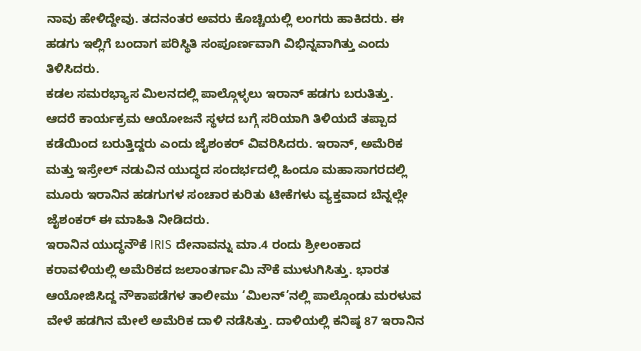ನಾವು ಹೇಳಿದ್ದೇವು. ತದನಂತರ ಅವರು ಕೊಚ್ಚಿಯಲ್ಲಿ ಲಂಗರು ಹಾಕಿದರು. ಈ ಹಡಗು ಇಲ್ಲಿಗೆ ಬಂದಾಗ ಪರಿಸ್ಥಿತಿ ಸಂಪೂರ್ಣವಾಗಿ ವಿಭಿನ್ನವಾಗಿತ್ತು ಎಂದು ತಿಳಿಸಿದರು.
ಕಡಲ ಸಮರಭ್ಯಾಸ ಮಿಲನದಲ್ಲಿ ಪಾಲ್ಗೊಳ್ಳಲು ಇರಾನ್ ಹಡಗು ಬರುತಿತ್ತು. ಆದರೆ ಕಾರ್ಯಕ್ರಮ ಆಯೋಜನೆ ಸ್ಥಳದ ಬಗ್ಗೆ ಸರಿಯಾಗಿ ತಿಳಿಯದೆ ತಪ್ಪಾದ ಕಡೆಯಿಂದ ಬರುತ್ತಿದ್ದರು ಎಂದು ಜೈಶಂಕರ್ ವಿವರಿಸಿದರು. ಇರಾನ್, ಅಮೆರಿಕ ಮತ್ತು ಇಸ್ರೇಲ್ ನಡುವಿನ ಯುದ್ಧದ ಸಂದರ್ಭದಲ್ಲಿ ಹಿಂದೂ ಮಹಾಸಾಗರದಲ್ಲಿ ಮೂರು ಇರಾನಿನ ಹಡಗುಗಳ ಸಂಚಾರ ಕುರಿತು ಟೀಕೆಗಳು ವ್ಯಕ್ತವಾದ ಬೆನ್ನಲ್ಲೇ ಜೈಶಂಕರ್ ಈ ಮಾಹಿತಿ ನೀಡಿದರು.
ಇರಾನಿನ ಯುದ್ಧನೌಕೆ IRIS ದೇನಾವನ್ನು ಮಾ.4 ರಂದು ಶ್ರೀಲಂಕಾದ ಕರಾವಳಿಯಲ್ಲಿ ಅಮೆರಿಕದ ಜಲಾಂತರ್ಗಾಮಿ ನೌಕೆ ಮುಳುಗಿಸಿತ್ತು. ಭಾರತ ಆಯೋಜಿಸಿದ್ದ ನೌಕಾಪಡೆಗಳ ತಾಲೀಮು ‘ಮಿಲನ್’ನಲ್ಲಿ ಪಾಲ್ಗೊಂಡು ಮರಳುವ ವೇಳೆ ಹಡಗಿನ ಮೇಲೆ ಅಮೆರಿಕ ದಾಳಿ ನಡೆಸಿತ್ತು. ದಾಳಿಯಲ್ಲಿ ಕನಿಷ್ಠ 87 ಇರಾನಿನ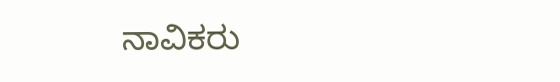ನಾವಿಕರು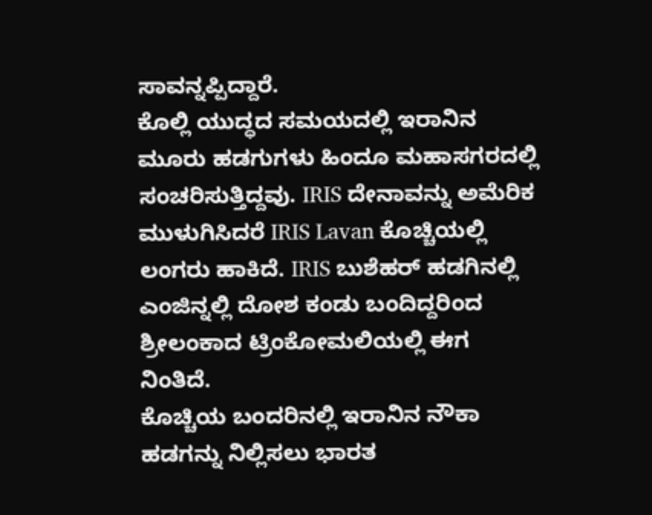ಸಾವನ್ನಪ್ಪಿದ್ದಾರೆ.
ಕೊಲ್ಲಿ ಯುದ್ಧದ ಸಮಯದಲ್ಲಿ ಇರಾನಿನ ಮೂರು ಹಡಗುಗಳು ಹಿಂದೂ ಮಹಾಸಗರದಲ್ಲಿ ಸಂಚರಿಸುತ್ತಿದ್ದವು. IRIS ದೇನಾವನ್ನು ಅಮೆರಿಕ ಮುಳುಗಿಸಿದರೆ IRIS Lavan ಕೊಚ್ಚಿಯಲ್ಲಿ ಲಂಗರು ಹಾಕಿದೆ. IRIS ಬುಶೆಹರ್ ಹಡಗಿನಲ್ಲಿ ಎಂಜಿನ್ನಲ್ಲಿ ದೋಶ ಕಂಡು ಬಂದಿದ್ದರಿಂದ ಶ್ರೀಲಂಕಾದ ಟ್ರಿಂಕೋಮಲಿಯಲ್ಲಿ ಈಗ ನಿಂತಿದೆ.
ಕೊಚ್ಚಿಯ ಬಂದರಿನಲ್ಲಿ ಇರಾನಿನ ನೌಕಾ ಹಡಗನ್ನು ನಿಲ್ಲಿಸಲು ಭಾರತ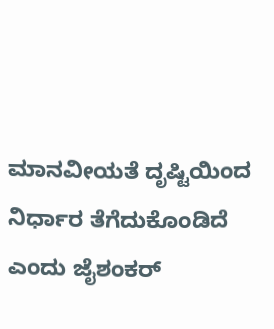ಮಾನವೀಯತೆ ದೃಷ್ಟಿಯಿಂದ ನಿರ್ಧಾರ ತೆಗೆದುಕೊಂಡಿದೆ ಎಂದು ಜೈಶಂಕರ್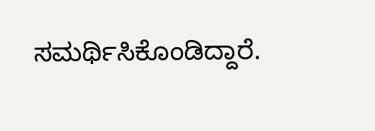ಸಮರ್ಥಿಸಿಕೊಂಡಿದ್ದಾರೆ.